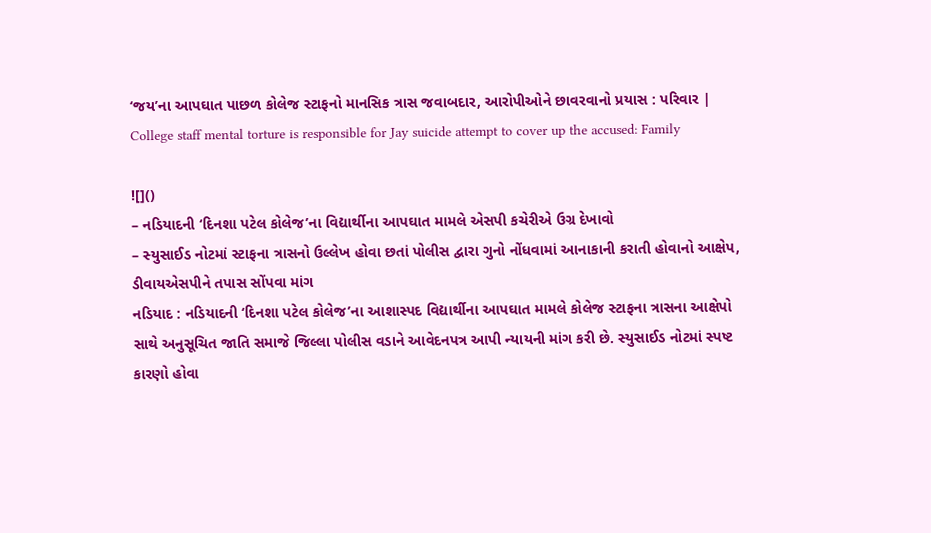‘જય’ના આપઘાત પાછળ કોલેજ સ્ટાફનો માનસિક ત્રાસ જવાબદાર, આરોપીઓને છાવરવાનો પ્રયાસ : પરિવાર | College staff mental torture is responsible for Jay suicide attempt to cover up the accused: Family

![]()
– નડિયાદની ‘દિનશા પટેલ કોલેજ’ના વિદ્યાર્થીના આપઘાત મામલે એસપી કચેરીએ ઉગ્ર દેખાવો
– સ્યુસાઈડ નોટમાં સ્ટાફના ત્રાસનો ઉલ્લેખ હોવા છતાં પોલીસ દ્વારા ગુનો નોંધવામાં આનાકાની કરાતી હોવાનો આક્ષેપ, ડીવાયએસપીને તપાસ સોંપવા માંગ
નડિયાદ : નડિયાદની ‘દિનશા પટેલ કોલેજ’ના આશાસ્પદ વિદ્યાર્થીના આપઘાત મામલે કોલેજ સ્ટાફના ત્રાસના આક્ષેપો સાથે અનુસૂચિત જાતિ સમાજે જિલ્લા પોલીસ વડાને આવેદનપત્ર આપી ન્યાયની માંગ કરી છે. સ્યુસાઈડ નોટમાં સ્પષ્ટ કારણો હોવા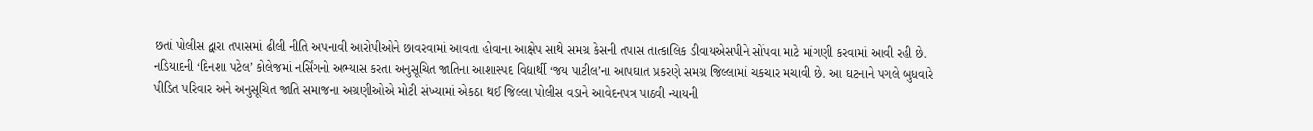છતાં પોલીસ દ્વારા તપાસમાં ઢીલી નીતિ અપનાવી આરોપીઓને છાવરવામાં આવતા હોવાના આક્ષેપ સાથે સમગ્ર કેસની તપાસ તાત્કાલિક ડીવાયએસપીને સોંપવા માટે માંગણી કરવામાં આવી રહી છે.
નડિયાદની ‘દિનશા પટેલ’ કોલેજમાં નર્સિંગનો અભ્યાસ કરતા અનુસૂચિત જાતિના આશાસ્પદ વિદ્યાર્થી ‘જય પાટીલ’ના આપઘાત પ્રકરણે સમગ્ર જિલ્લામાં ચકચાર મચાવી છે. આ ઘટનાને પગલે બુધવારે પીડિત પરિવાર અને અનુસૂચિત જાતિ સમાજના અગ્રણીઓએ મોટી સંખ્યામાં એકઠા થઈ જિલ્લા પોલીસ વડાને આવેદનપત્ર પાઠવી ન્યાયની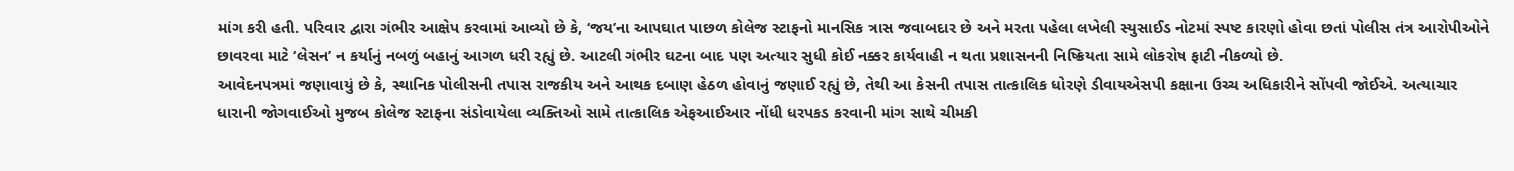માંગ કરી હતી. પરિવાર દ્વારા ગંભીર આક્ષેપ કરવામાં આવ્યો છે કે, ‘જય’ના આપઘાત પાછળ કોલેજ સ્ટાફનો માનસિક ત્રાસ જવાબદાર છે અને મરતા પહેલા લખેલી સ્યુસાઈડ નોટમાં સ્પષ્ટ કારણો હોવા છતાં પોલીસ તંત્ર આરોપીઓને છાવરવા માટે ‘લેસન’ ન કર્યાનું નબળું બહાનું આગળ ધરી રહ્યું છે. આટલી ગંભીર ઘટના બાદ પણ અત્યાર સુધી કોઈ નક્કર કાર્યવાહી ન થતા પ્રશાસનની નિષ્ક્રિયતા સામે લોકરોષ ફાટી નીકળ્યો છે.
આવેદનપત્રમાં જણાવાયું છે કે, સ્થાનિક પોલીસની તપાસ રાજકીય અને આથક દબાણ હેઠળ હોવાનું જણાઈ રહ્યું છે, તેથી આ કેસની તપાસ તાત્કાલિક ધોરણે ડીવાયએસપી કક્ષાના ઉચ્ચ અધિકારીને સોંપવી જોઈએ. અત્યાચાર ધારાની જોગવાઈઓ મુજબ કોલેજ સ્ટાફના સંડોવાયેલા વ્યક્તિઓ સામે તાત્કાલિક એફઆઈઆર નોંધી ધરપકડ કરવાની માંગ સાથે ચીમકી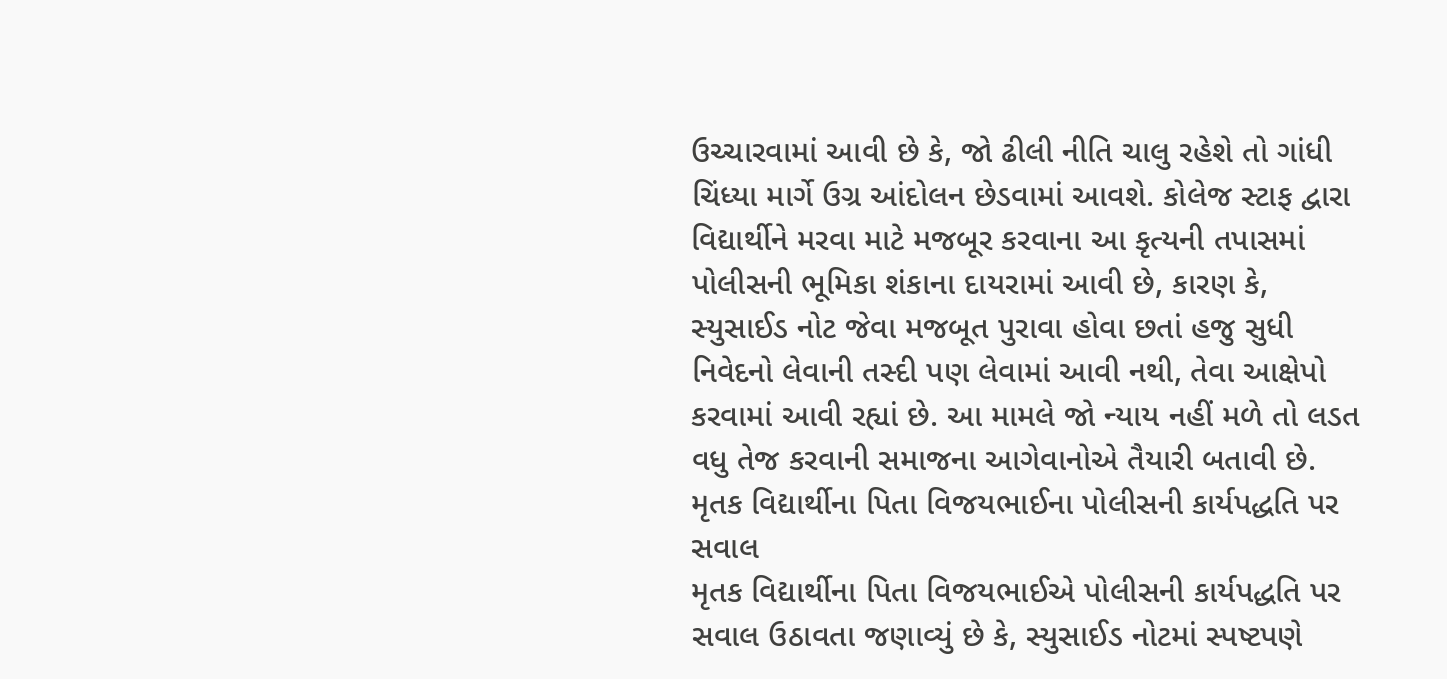ઉચ્ચારવામાં આવી છે કે, જો ઢીલી નીતિ ચાલુ રહેશે તો ગાંધી ચિંધ્યા માર્ગે ઉગ્ર આંદોલન છેડવામાં આવશે. કોલેજ સ્ટાફ દ્વારા વિદ્યાર્થીને મરવા માટે મજબૂર કરવાના આ કૃત્યની તપાસમાં પોલીસની ભૂમિકા શંકાના દાયરામાં આવી છે, કારણ કે, સ્યુસાઈડ નોટ જેવા મજબૂત પુરાવા હોવા છતાં હજુ સુધી નિવેદનો લેવાની તસ્દી પણ લેવામાં આવી નથી, તેવા આક્ષેપો કરવામાં આવી રહ્યાં છે. આ મામલે જો ન્યાય નહીં મળે તો લડત વધુ તેજ કરવાની સમાજના આગેવાનોએ તૈયારી બતાવી છે.
મૃતક વિદ્યાર્થીના પિતા વિજયભાઈના પોલીસની કાર્યપદ્ધતિ પર સવાલ
મૃતક વિદ્યાર્થીના પિતા વિજયભાઈએ પોલીસની કાર્યપદ્ધતિ પર સવાલ ઉઠાવતા જણાવ્યું છે કે, સ્યુસાઈડ નોટમાં સ્પષ્ટપણે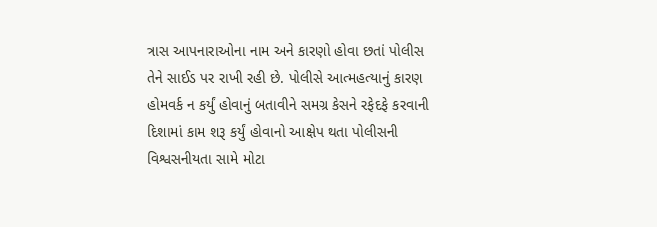ત્રાસ આપનારાઓના નામ અને કારણો હોવા છતાં પોલીસ તેને સાઈડ પર રાખી રહી છે. પોલીસે આત્મહત્યાનું કારણ હોમવર્ક ન કર્યું હોવાનું બતાવીને સમગ્ર કેસને રફેદફે કરવાની દિશામાં કામ શરૂ કર્યું હોવાનો આક્ષેપ થતા પોલીસની વિશ્વસનીયતા સામે મોટા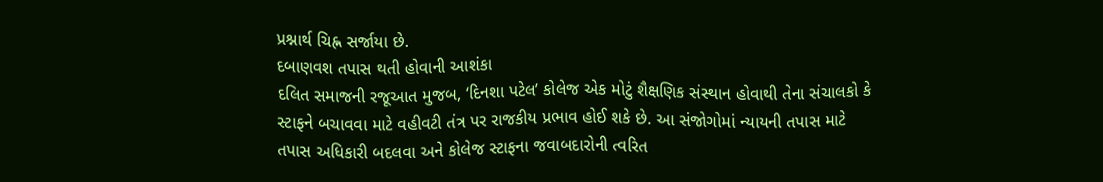પ્રશ્નાર્થ ચિહ્ન સર્જાયા છે.
દબાણવશ તપાસ થતી હોવાની આશંકા
દલિત સમાજની રજૂઆત મુજબ, ‘દિનશા પટેલ’ કોલેજ એક મોટું શૈક્ષણિક સંસ્થાન હોવાથી તેના સંચાલકો કે સ્ટાફને બચાવવા માટે વહીવટી તંત્ર પર રાજકીય પ્રભાવ હોઈ શકે છે. આ સંજોગોમાં ન્યાયની તપાસ માટે તપાસ અધિકારી બદલવા અને કોલેજ સ્ટાફના જવાબદારોની ત્વરિત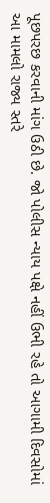પૂછપરછ કરવાની માંગ ઉઠી છે. જો પોલીસ ન્યાય પક્ષે નહીં ઉભી રહે તો આગામી દિવસોમાં આ મામલો રાજ્ય સ્તરે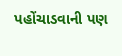પહોંચાડવાની પણ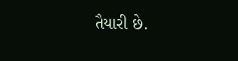તૈયારી છે.